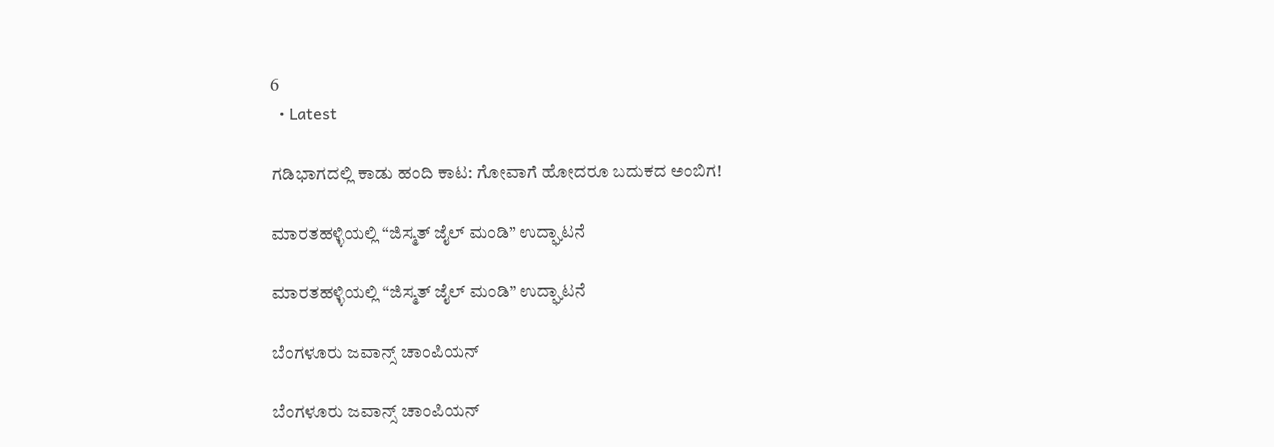6
  • Latest

ಗಡಿಭಾಗದಲ್ಲಿ ಕಾಡು ಹಂದಿ ಕಾಟ: ಗೋವಾಗೆ ಹೋದರೂ ಬದುಕದ ಅಂಬಿಗ!

ಮಾರತಹಳ್ಳಿಯಲ್ಲಿ “ಜಿಸ್ಮತ್ ಜೈಲ್ ಮಂಡಿ” ಉದ್ಘಾಟನೆ

ಮಾರತಹಳ್ಳಿಯಲ್ಲಿ “ಜಿಸ್ಮತ್ ಜೈಲ್ ಮಂಡಿ” ಉದ್ಘಾಟನೆ

ಬೆಂಗಳೂರು ಜವಾನ್ಸ್ ಚಾಂಪಿಯನ್

ಬೆಂಗಳೂರು ಜವಾನ್ಸ್ ಚಾಂಪಿಯನ್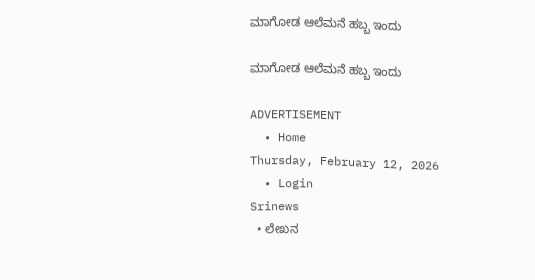ಮಾಗೋಡ ಆಲೆಮನೆ ಹಬ್ಬ ಇಂದು

ಮಾಗೋಡ ಆಲೆಮನೆ ಹಬ್ಬ ಇಂದು

ADVERTISEMENT
  • Home
Thursday, February 12, 2026
  • Login
Srinews
  • ಲೇಖನ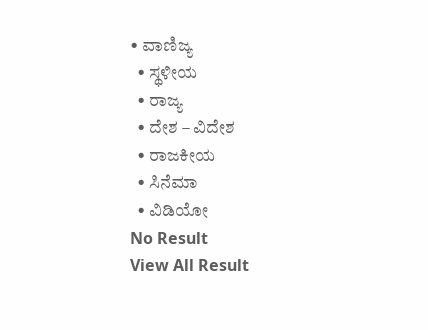• ವಾಣಿಜ್ಯ
  • ಸ್ಥಳೀಯ
  • ರಾಜ್ಯ
  • ದೇಶ – ವಿದೇಶ
  • ರಾಜಕೀಯ
  • ಸಿನೆಮಾ
  • ವಿಡಿಯೋ
No Result
View All Result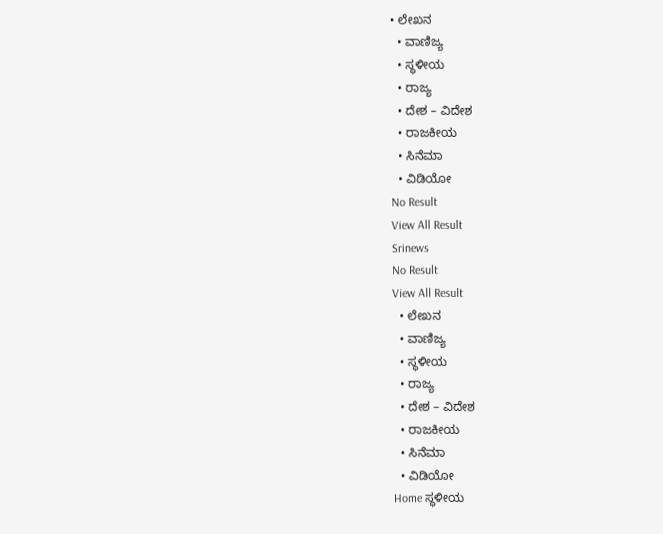• ಲೇಖನ
  • ವಾಣಿಜ್ಯ
  • ಸ್ಥಳೀಯ
  • ರಾಜ್ಯ
  • ದೇಶ – ವಿದೇಶ
  • ರಾಜಕೀಯ
  • ಸಿನೆಮಾ
  • ವಿಡಿಯೋ
No Result
View All Result
Srinews
No Result
View All Result
  • ಲೇಖನ
  • ವಾಣಿಜ್ಯ
  • ಸ್ಥಳೀಯ
  • ರಾಜ್ಯ
  • ದೇಶ – ವಿದೇಶ
  • ರಾಜಕೀಯ
  • ಸಿನೆಮಾ
  • ವಿಡಿಯೋ
Home ಸ್ಥಳೀಯ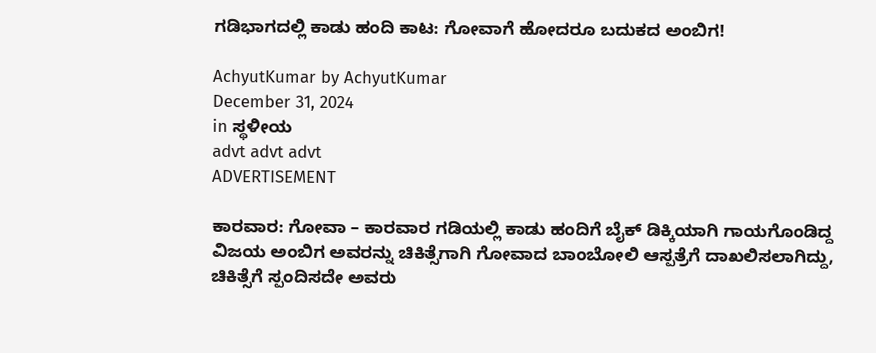ಗಡಿಭಾಗದಲ್ಲಿ ಕಾಡು ಹಂದಿ ಕಾಟ: ಗೋವಾಗೆ ಹೋದರೂ ಬದುಕದ ಅಂಬಿಗ!

AchyutKumar by AchyutKumar
December 31, 2024
in ಸ್ಥಳೀಯ
advt advt advt
ADVERTISEMENT

ಕಾರವಾರ: ಗೋವಾ – ಕಾರವಾರ ಗಡಿಯಲ್ಲಿ ಕಾಡು ಹಂದಿಗೆ ಬೈಕ್ ಡಿಕ್ಕಿಯಾಗಿ ಗಾಯಗೊಂಡಿದ್ದ ವಿಜಯ ಅಂಬಿಗ ಅವರನ್ನು ಚಿಕಿತ್ಸೆಗಾಗಿ ಗೋವಾದ ಬಾಂಬೋಲಿ ಆಸ್ಪತ್ರೆಗೆ ದಾಖಲಿಸಲಾಗಿದ್ದು, ಚಿಕಿತ್ಸೆಗೆ ಸ್ಪಂದಿಸದೇ ಅವರು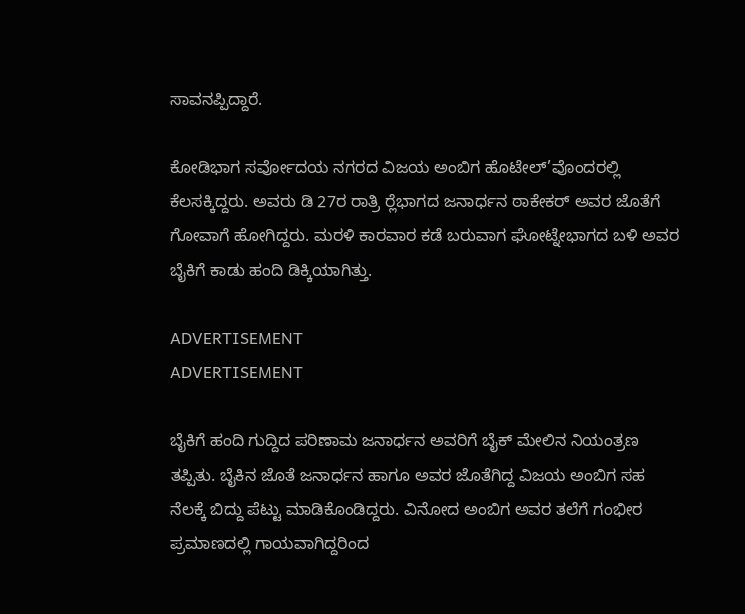ಸಾವನಪ್ಪಿದ್ದಾರೆ.

ಕೋಡಿಭಾಗ ಸರ್ವೋದಯ ನಗರದ ವಿಜಯ ಅಂಬಿಗ ಹೊಟೇಲ್’ವೊಂದರಲ್ಲಿ ಕೆಲಸಕ್ಕಿದ್ದರು. ಅವರು ಡಿ 27ರ ರಾತ್ರಿ ರ‍್ಲೆಭಾಗದ ಜನಾರ್ಧನ ಠಾಕೇಕರ್ ಅವರ ಜೊತೆಗೆ ಗೋವಾಗೆ ಹೋಗಿದ್ದರು. ಮರಳಿ ಕಾರವಾರ ಕಡೆ ಬರುವಾಗ ಘೋಟ್ನೇಭಾಗದ ಬಳಿ ಅವರ ಬೈಕಿಗೆ ಕಾಡು ಹಂದಿ ಡಿಕ್ಕಿಯಾಗಿತ್ತು.

ADVERTISEMENT
ADVERTISEMENT

ಬೈಕಿಗೆ ಹಂದಿ ಗುದ್ದಿದ ಪರಿಣಾಮ ಜನಾರ್ಧನ ಅವರಿಗೆ ಬೈಕ್ ಮೇಲಿನ ನಿಯಂತ್ರಣ ತಪ್ಪಿತು. ಬೈಕಿನ ಜೊತೆ ಜನಾರ್ಧನ ಹಾಗೂ ಅವರ ಜೊತೆಗಿದ್ದ ವಿಜಯ ಅಂಬಿಗ ಸಹ ನೆಲಕ್ಕೆ ಬಿದ್ದು ಪೆಟ್ಟು ಮಾಡಿಕೊಂಡಿದ್ದರು. ವಿನೋದ ಅಂಬಿಗ ಅವರ ತಲೆಗೆ ಗಂಭೀರ ಪ್ರಮಾಣದಲ್ಲಿ ಗಾಯವಾಗಿದ್ದರಿಂದ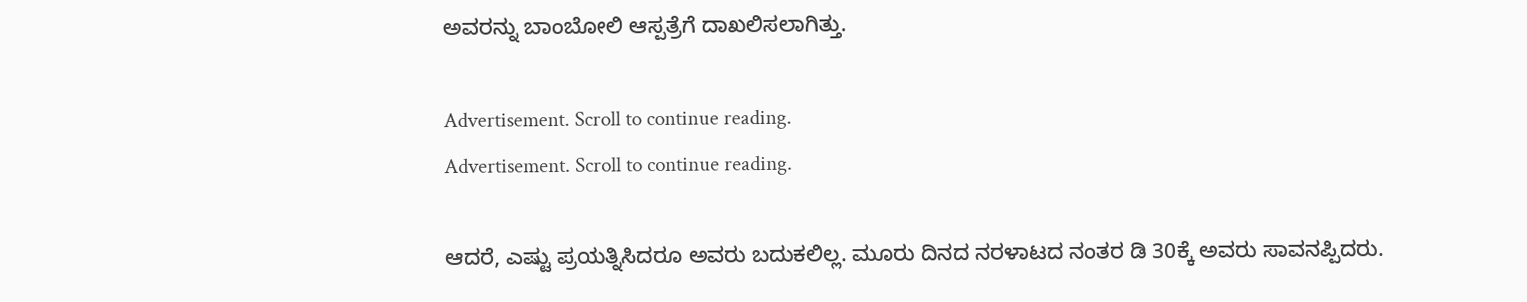ಅವರನ್ನು ಬಾಂಬೋಲಿ ಆಸ್ಪತ್ರೆಗೆ ದಾಖಲಿಸಲಾಗಿತ್ತು.

Advertisement. Scroll to continue reading.
Advertisement. Scroll to continue reading.

ಆದರೆ, ಎಷ್ಟು ಪ್ರಯತ್ನಿಸಿದರೂ ಅವರು ಬದುಕಲಿಲ್ಲ. ಮೂರು ದಿನದ ನರಳಾಟದ ನಂತರ ಡಿ 30ಕ್ಕೆ ಅವರು ಸಾವನಪ್ಪಿದರು.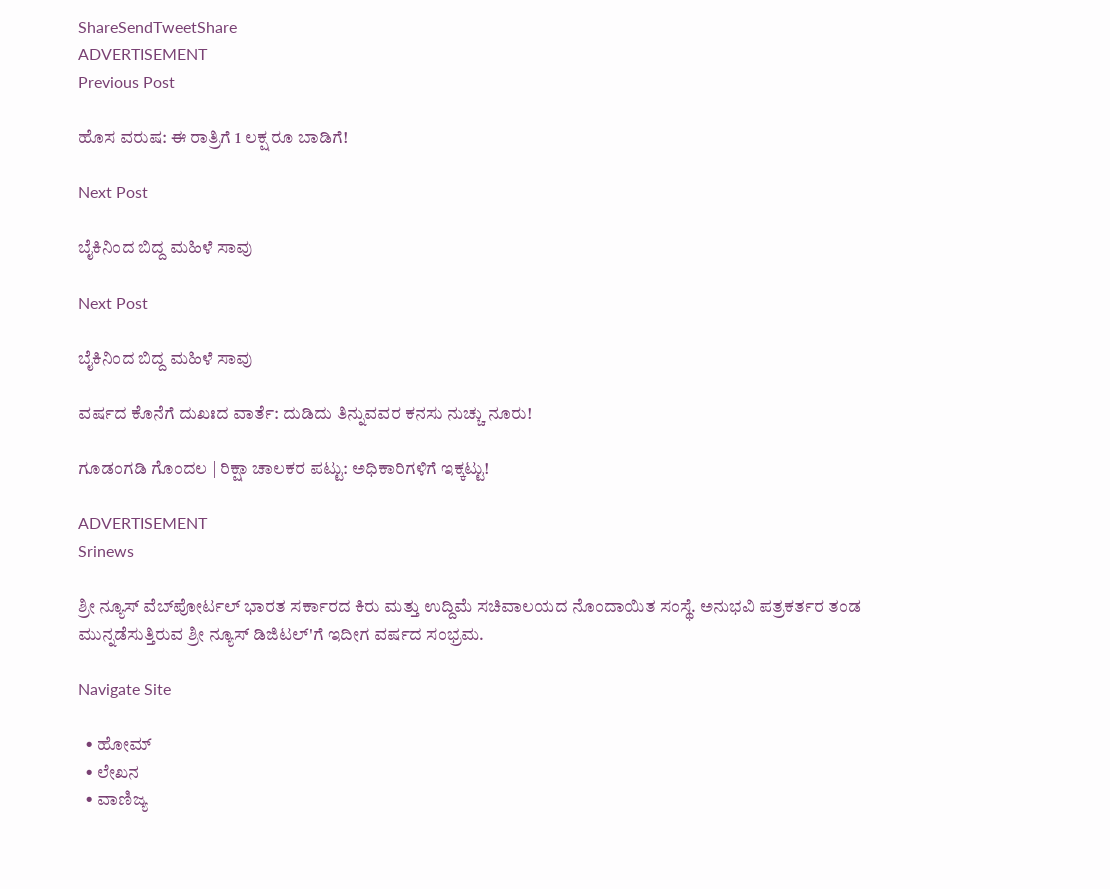ShareSendTweetShare
ADVERTISEMENT
Previous Post

ಹೊಸ ವರುಷ: ಈ ರಾತ್ರಿಗೆ 1 ಲಕ್ಷ ರೂ ಬಾಡಿಗೆ!

Next Post

ಬೈಕಿನಿಂದ ಬಿದ್ದ ಮಹಿಳೆ ಸಾವು

Next Post

ಬೈಕಿನಿಂದ ಬಿದ್ದ ಮಹಿಳೆ ಸಾವು

ವರ್ಷದ ಕೊನೆಗೆ ದುಖಃದ ವಾರ್ತೆ: ದುಡಿದು ತಿನ್ನುವವರ ಕನಸು ನುಚ್ಚು ನೂರು!

ಗೂಡಂಗಡಿ ಗೊಂದಲ | ರಿಕ್ಷಾ ಚಾಲಕರ ಪಟ್ಟು: ಅಧಿಕಾರಿಗಳಿಗೆ ಇಕ್ಕಟ್ಟು!

ADVERTISEMENT
Srinews

ಶ್ರೀ ನ್ಯೂಸ್ ವೆಬ್‌ಪೋರ್ಟಲ್ ಭಾರತ ಸರ್ಕಾರದ ಕಿರು ಮತ್ತು ಉದ್ದಿಮೆ ಸಚಿವಾಲಯದ ನೊಂದಾಯಿತ ಸಂಸ್ಥೆ. ಅನುಭವಿ ಪತ್ರಕರ್ತರ ತಂಡ ಮುನ್ನಡೆಸುತ್ತಿರುವ ಶ್ರೀ ನ್ಯೂಸ್ ಡಿಜಿಟಲ್'ಗೆ ಇದೀಗ ವರ್ಷದ ಸಂಭ್ರಮ.

Navigate Site

  • ಹೋಮ್
  • ಲೇಖನ
  • ವಾಣಿಜ್ಯ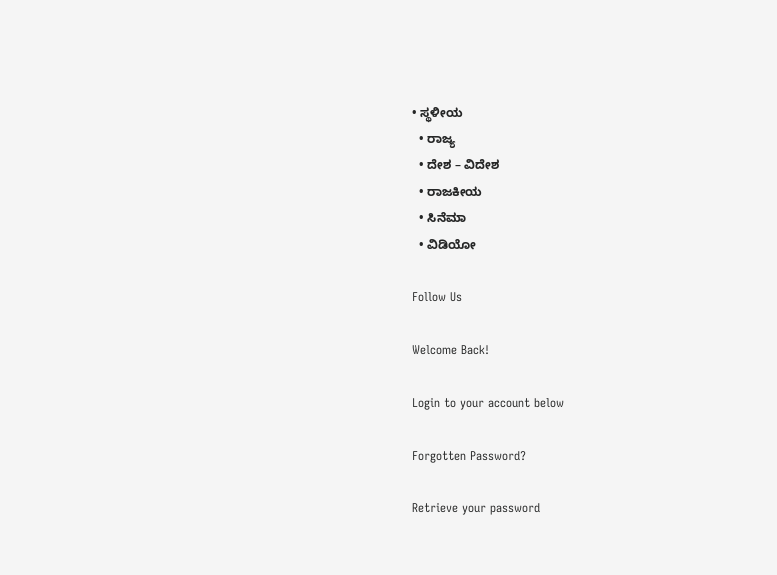• ಸ್ಥಳೀಯ
  • ರಾಜ್ಯ
  • ದೇಶ – ವಿದೇಶ
  • ರಾಜಕೀಯ
  • ಸಿನೆಮಾ
  • ವಿಡಿಯೋ

Follow Us

Welcome Back!

Login to your account below

Forgotten Password?

Retrieve your password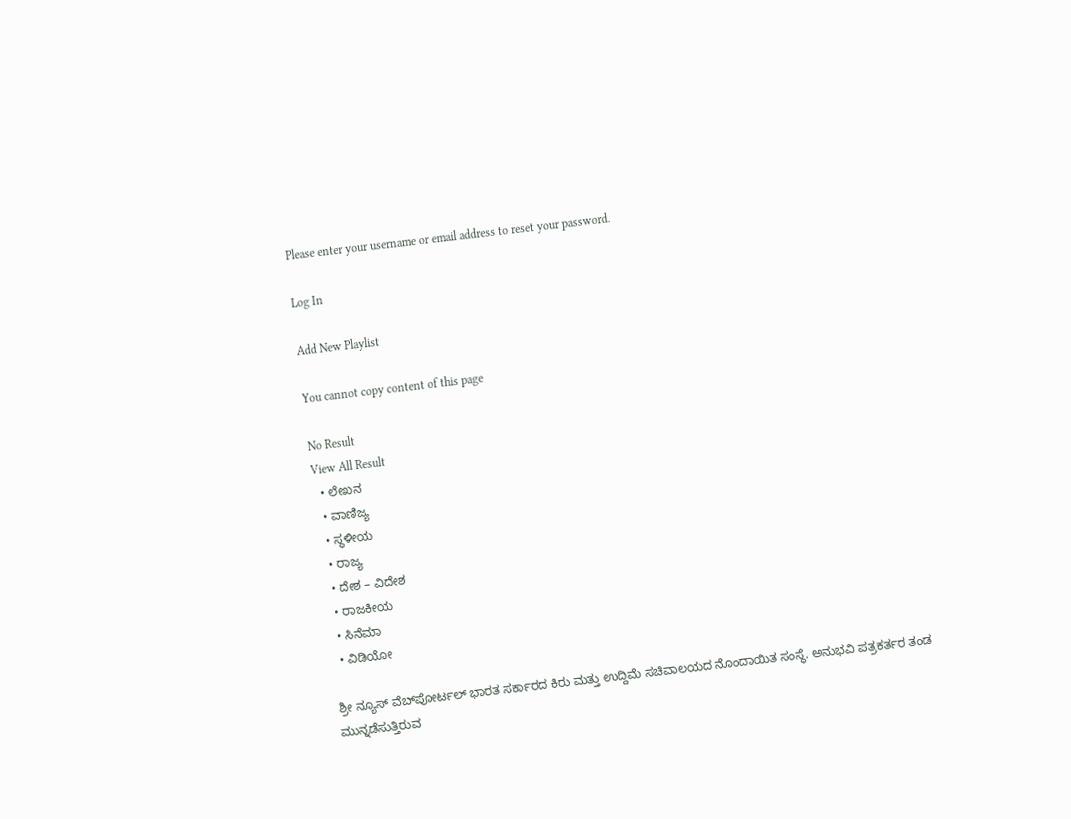Please enter your username or email address to reset your password.

Log In

Add New Playlist

You cannot copy content of this page

No Result
View All Result
  • ಲೇಖನ
  • ವಾಣಿಜ್ಯ
  • ಸ್ಥಳೀಯ
  • ರಾಜ್ಯ
  • ದೇಶ – ವಿದೇಶ
  • ರಾಜಕೀಯ
  • ಸಿನೆಮಾ
  • ವಿಡಿಯೋ

ಶ್ರೀ ನ್ಯೂಸ್ ವೆಬ್‌ಪೋರ್ಟಲ್ ಭಾರತ ಸರ್ಕಾರದ ಕಿರು ಮತ್ತು ಉದ್ದಿಮೆ ಸಚಿವಾಲಯದ ನೊಂದಾಯಿತ ಸಂಸ್ಥೆ. ಅನುಭವಿ ಪತ್ರಕರ್ತರ ತಂಡ ಮುನ್ನಡೆಸುತ್ತಿರುವ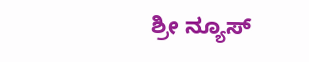ಶ್ರೀ ನ್ಯೂಸ್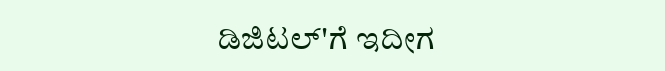ಡಿಜಿಟಲ್'ಗೆ ಇದೀಗ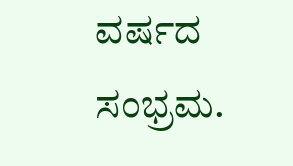ವರ್ಷದ ಸಂಭ್ರಮ.